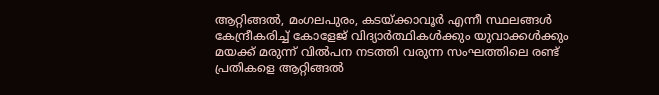ആറ്റിങ്ങൽ, മംഗലപുരം, കടയ്ക്കാവൂർ എന്നീ സ്ഥലങ്ങൾ കേന്ദ്രീകരിച്ച് കോളേജ് വിദ്യാർത്ഥികൾക്കും യുവാക്കൾക്കും മയക്ക് മരുന്ന് വിൽപന നടത്തി വരുന്ന സംഘത്തിലെ രണ്ട് പ്രതികളെ ആറ്റിങ്ങൽ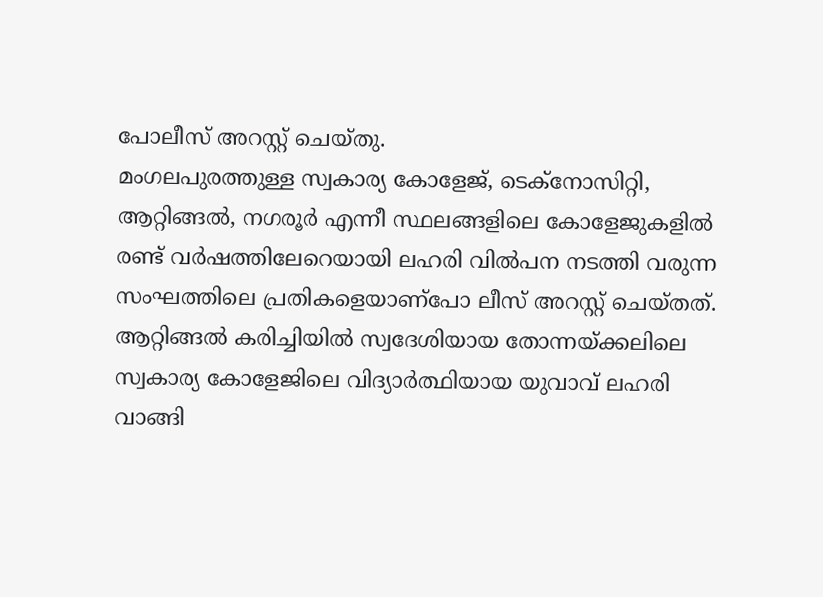പോലീസ് അറസ്റ്റ് ചെയ്തു.
മംഗലപുരത്തുള്ള സ്വകാര്യ കോളേജ്, ടെക്നോസിറ്റി, ആറ്റിങ്ങൽ, നഗരൂർ എന്നീ സ്ഥലങ്ങളിലെ കോളേജുകളിൽ രണ്ട് വർഷത്തിലേറെയായി ലഹരി വിൽപന നടത്തി വരുന്ന സംഘത്തിലെ പ്രതികളെയാണ്പോ ലീസ് അറസ്റ്റ് ചെയ്തത്.
ആറ്റിങ്ങൽ കരിച്ചിയിൽ സ്വദേശിയായ തോന്നയ്ക്കലിലെ സ്വകാര്യ കോളേജിലെ വിദ്യാർത്ഥിയായ യുവാവ് ലഹരി വാങ്ങി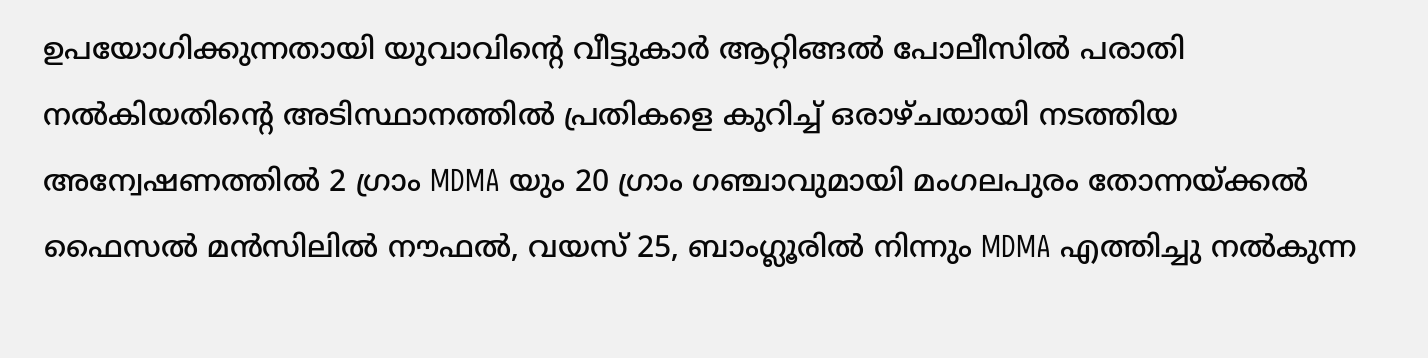ഉപയോഗിക്കുന്നതായി യുവാവിന്റെ വീട്ടുകാർ ആറ്റിങ്ങൽ പോലീസിൽ പരാതി നൽകിയതിന്റെ അടിസ്ഥാനത്തിൽ പ്രതികളെ കുറിച്ച് ഒരാഴ്ചയായി നടത്തിയ അന്വേഷണത്തിൽ 2 ഗ്രാം MDMA യും 20 ഗ്രാം ഗഞ്ചാവുമായി മംഗലപുരം തോന്നയ്ക്കൽ ഫൈസൽ മൻസിലിൽ നൗഫൽ, വയസ് 25, ബാംഗ്ലൂരിൽ നിന്നും MDMA എത്തിച്ചു നൽകുന്ന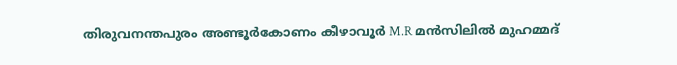തിരുവനന്തപുരം അണ്ടൂർകോണം കീഴാവൂർ M.R മൻസിലിൽ മുഹമ്മദ്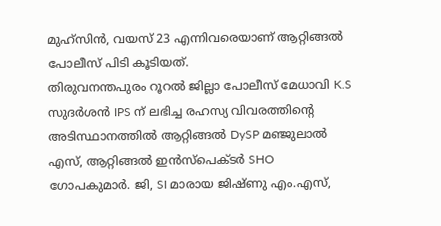മുഹ്സിൻ, വയസ് 23 എന്നിവരെയാണ് ആറ്റിങ്ങൽ പോലീസ് പിടി കൂടിയത്.
തിരുവനന്തപുരം റൂറൽ ജില്ലാ പോലീസ് മേധാവി K.S സുദർശൻ IPS ന് ലഭിച്ച രഹസ്യ വിവരത്തിന്റെ അടിസ്ഥാനത്തിൽ ആറ്റിങ്ങൽ DySP മഞ്ജുലാൽ എസ്, ആറ്റിങ്ങൽ ഇൻസ്പെക്ടർ SHO ഗോപകുമാർ. ജി, SI മാരായ ജിഷ്ണു എം.എസ്,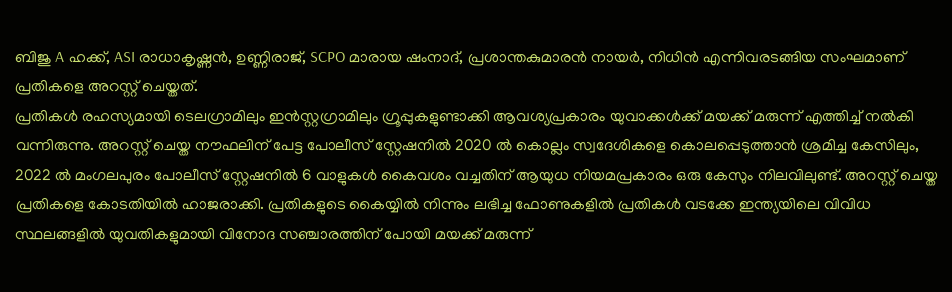ബിജു A ഹക്ക്, ASI രാധാകൃഷ്ണൻ, ഉണ്ണിരാജ്, SCPO മാരായ ഷംനാദ്, പ്രശാന്തകുമാരൻ നായർ, നിധിൻ എന്നിവരടങ്ങിയ സംഘമാണ് പ്രതികളെ അറസ്റ്റ് ചെയ്തത്.
പ്രതികൾ രഹസ്യമായി ടെലഗ്രാമിലും ഇൻസ്റ്റഗ്രാമിലും ഗ്രൂപ്പുകളുണ്ടാക്കി ആവശ്യപ്രകാരം യുവാക്കൾക്ക് മയക്ക് മരുന്ന് എത്തിച്ച് നൽകി വന്നിരുന്നു. അറസ്റ്റ് ചെയ്ത നൗഫലിന് പേട്ട പോലീസ് സ്റ്റേഷനിൽ 2020 ൽ കൊല്ലം സ്വദേശികളെ കൊലപ്പെടുത്താൻ ശ്രമിച്ച കേസിലും, 2022 ൽ മംഗലപുരം പോലീസ് സ്റ്റേഷനിൽ 6 വാളുകൾ കൈവശം വച്ചതിന് ആയുധ നിയമപ്രകാരം ഒരു കേസും നിലവിലുണ്ട്. അറസ്റ്റ് ചെയ്ത പ്രതികളെ കോടതിയിൽ ഹാജരാക്കി. പ്രതികളുടെ കൈയ്യിൽ നിന്നും ലഭിച്ച ഫോണുകളിൽ പ്രതികൾ വടക്കേ ഇന്ത്യയിലെ വിവിധ സ്ഥലങ്ങളിൽ യുവതികളുമായി വിനോദ സഞ്ചാരത്തിന് പോയി മയക്ക് മരുന്ന്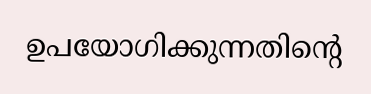ഉപയോഗിക്കുന്നതിൻ്റെ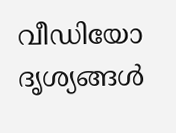വീഡിയോ ദൃശ്യങ്ങൾ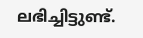ലഭിച്ചിട്ടുണ്ട്.